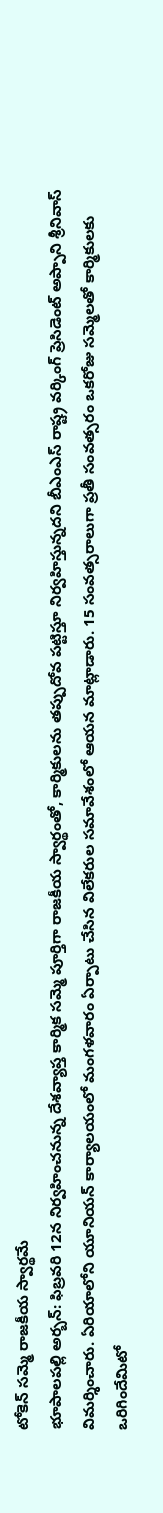టోకెన్ సమ్మె రాజకీయ స్వార్థమే
భూపాలపల్లి అర్బన్: ఫిబ్రవరి 12న నిర్వహించనున్న దేశవ్యాప్త కార్మిక సమ్మె పూర్తిగా రాజకీయ స్వార్థంతో, కార్మికులను తప్పుదోవ పట్టిస్తూ నిర్వహిస్తున్నదని బీఎంఎస్ రాష్ట్ర వర్కింగ్ ప్రెసిడెంట్ అప్పాని శ్రీనివాస్ విమర్శించారు. ఏరియాలోని యూనియన్ కార్యాలయంలో మంగళవారం ఏర్పాటు చేసిన విలేకరుల సమావేశంలో ఆయన మాట్లాడారు. 15 సంవత్సరాలుగా ప్రతీ సంవత్సరం ఒకరోజు సమ్మెలతో కార్మికులకు ఒరిగిందేమిటో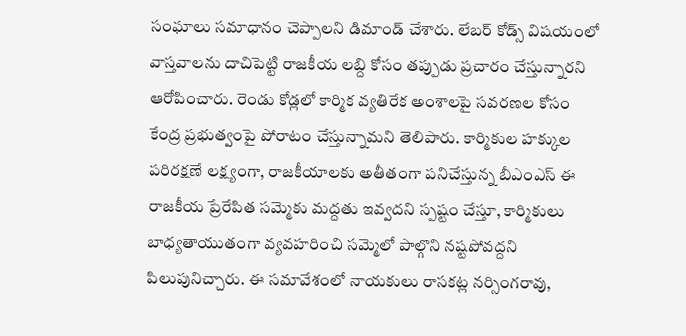సంఘాలు సమాధానం చెప్పాలని డిమాండ్ చేశారు. లేబర్ కోడ్స్ విషయంలో వాస్తవాలను దాచిపెట్టి రాజకీయ లబ్ది కోసం తప్పుడు ప్రచారం చేస్తున్నారని ఆరోపించారు. రెండు కోడ్లలో కార్మిక వ్యతిరేక అంశాలపై సవరణల కోసం కేంద్ర ప్రభుత్వంపై పోరాటం చేస్తున్నామని తెలిపారు. కార్మికుల హక్కుల పరిరక్షణే లక్ష్యంగా, రాజకీయాలకు అతీతంగా పనిచేస్తున్న బీఎంఎస్ ఈ రాజకీయ ప్రేరేపిత సమ్మెకు మద్దతు ఇవ్వదని స్పష్టం చేస్తూ, కార్మికులు బాధ్యతాయుతంగా వ్యవహరించి సమ్మెలో పాల్గొని నష్టపోవద్దని పిలుపునిచ్చారు. ఈ సమావేశంలో నాయకులు రాసకట్ల నర్సింగరావు,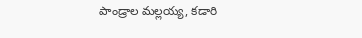పాండ్రాల మల్లయ్య, కడారి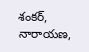శంకర్, నారాయణ,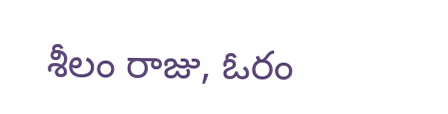శీలం రాజు, ఓరం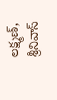లక్ష్మణ్, శ్రీనివాస్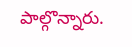పాల్గొన్నారు.